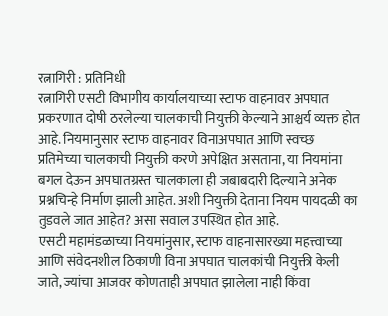रत्नागिरी : प्रतिनिधी
रत्नागिरी एसटी विभागीय कार्यालयाच्या स्टाफ वाहनावर अपघात प्रकरणात दोषी ठरलेल्या चालकाची नियुक्ती केल्याने आश्चर्य व्यक्त होत आहे. नियमानुसार स्टाफ वाहनावर विनाअपघात आणि स्वच्छ प्रतिमेच्या चालकाची नियुक्ती करणे अपेक्षित असताना, या नियमांना बगल देऊन अपघातग्रस्त चालकाला ही जबाबदारी दिल्याने अनेक प्रश्नचिन्हे निर्माण झाली आहेत. अशी नियुक्ती देताना नियम पायदळी का तुडवले जात आहेत? असा सवाल उपस्थित होत आहे.
एसटी महामंडळाच्या नियमांनुसार, स्टाफ वाहनासारख्या महत्त्वाच्या आणि संवेदनशील ठिकाणी विना अपघात चालकांची नियुक्ती केली जाते, ज्यांचा आजवर कोणताही अपघात झालेला नाही किंवा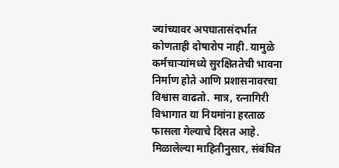ज्यांच्यावर अपघातासंदर्भात कोणताही दोषारोप नाही. यामुळे कर्मचाऱ्यांमध्ये सुरक्षिततेची भावना निर्माण होते आणि प्रशासनावरचा विश्वास वाढतो. मात्र, रत्नागिरी विभागात या नियमांना हरताळ फासला गेल्याचे दिसत आहे.
मिळालेल्या माहितीनुसार, संबंधित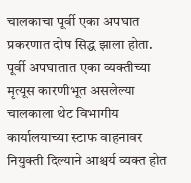चालकाचा पूर्वी एका अपघात प्रकरणात दोष सिद्ध झाला होता. पूर्वी अपघातात एका व्यक्तीच्या मृत्यूस कारणीभूत असलेल्या चालकाला थेट विभागीय कार्यालयाच्या स्टाफ वाहनावर नियुक्ती दिल्याने आश्चर्य व्यक्त होत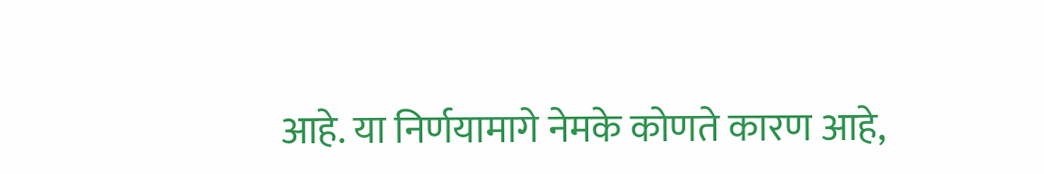आहे. या निर्णयामागे नेमके कोणते कारण आहे,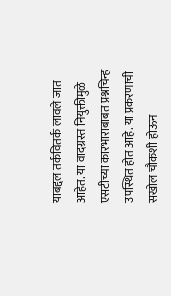याबद्दल तर्कवितर्क लावले जात आहेत. या वादग्रस्त नियुक्तीमुळे एसटीच्या कारभाराबाबत प्रश्नचिन्ह उपस्थित होत आहे. या प्रकरणाची सखोल चौकशी होऊन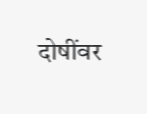दोषींवर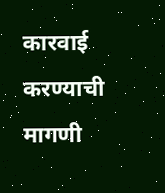कारवाई करण्याची मागणी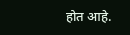होत आहे.